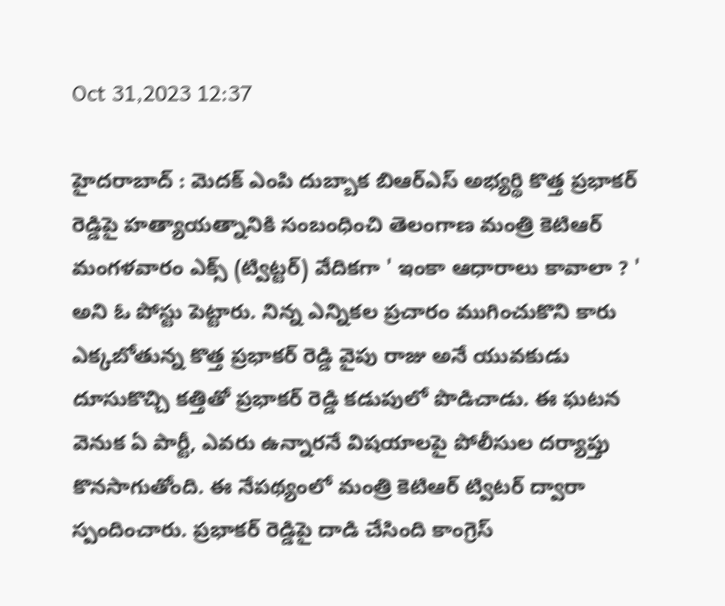Oct 31,2023 12:37

హైదరాబాద్‌ : మెదక్‌ ఎంపి దుబ్బాక బిఆర్‌ఎస్‌ అభ్యర్థి కొత్త ప్రభాకర్‌ రెడ్డిపై హత్యాయత్నానికి సంబంధించి తెలంగాణ మంత్రి కెటిఆర్‌ మంగళవారం ఎక్స్‌ (ట్విట్టర్‌) వేదికగా ' ఇంకా ఆధారాలు కావాలా ? ' అని ఓ పోస్టు పెట్టారు. నిన్న ఎన్నికల ప్రచారం ముగించుకొని కారు ఎక్కబోతున్న కొత్త ప్రభాకర్‌ రెడ్డి వైపు రాజు అనే యువకుడు దూసుకొచ్చి కత్తితో ప్రభాకర్‌ రెడ్డి కడుపులో పొడిచాడు. ఈ ఘటన వెనుక ఏ పార్టీ, ఎవరు ఉన్నారనే విషయాలపై పోలీసుల దర్యాప్తు కొనసాగుతోంది. ఈ నేపథ్యంలో మంత్రి కెటిఆర్‌ ట్విటర్‌ ద్వారా స్పందించారు. ప్రభాకర్‌ రెడ్డిపై దాడి చేసింది కాంగ్రెస్‌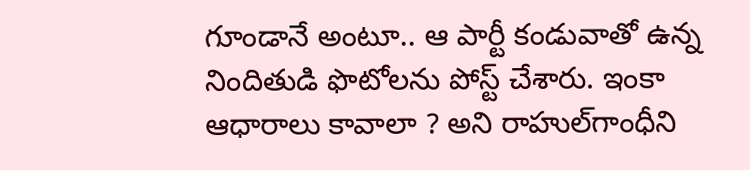గూండానే అంటూ.. ఆ పార్టీ కండువాతో ఉన్న నిందితుడి ఫొటోలను పోస్ట్‌ చేశారు. ఇంకా ఆధారాలు కావాలా ? అని రాహుల్‌గాంధీని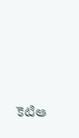కెటిఆ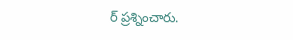ర్‌ ప్రశ్నించారు.